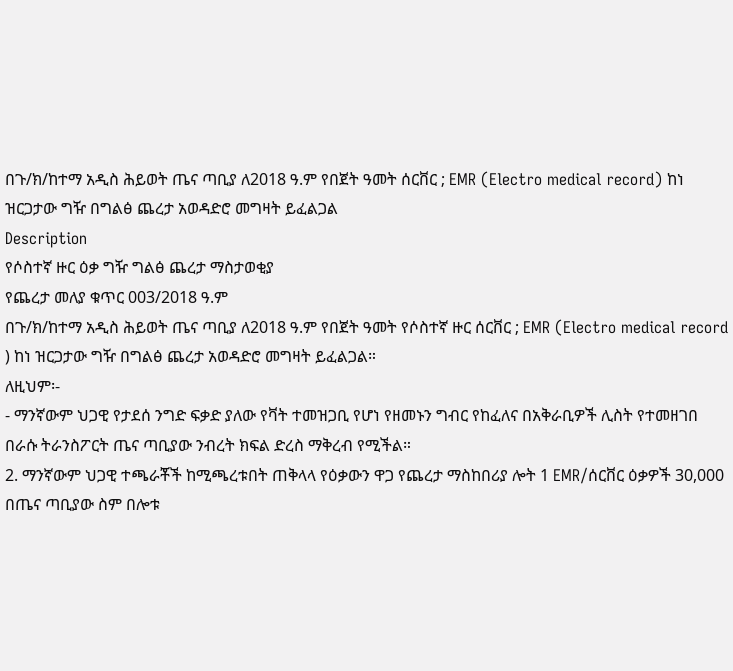በጉ/ክ/ከተማ አዲስ ሕይወት ጤና ጣቢያ ለ2018 ዓ.ም የበጀት ዓመት ሰርቨር ; EMR (Electro medical record) ከነ ዝርጋታው ግዥ በግልፅ ጨረታ አወዳድሮ መግዛት ይፈልጋል
Description
የሶስተኛ ዙር ዕቃ ግዥ ግልፅ ጨረታ ማስታወቂያ
የጨረታ መለያ ቁጥር 003/2018 ዓ.ም
በጉ/ክ/ከተማ አዲስ ሕይወት ጤና ጣቢያ ለ2018 ዓ.ም የበጀት ዓመት የሶስተኛ ዙር ሰርቨር ; EMR (Electro medical record ) ከነ ዝርጋታው ግዥ በግልፅ ጨረታ አወዳድሮ መግዛት ይፈልጋል።
ለዚህም፡-
- ማንኛውም ህጋዊ የታደሰ ንግድ ፍቃድ ያለው የቫት ተመዝጋቢ የሆነ የዘመኑን ግብር የከፈለና በአቅራቢዎች ሊስት የተመዘገበ በራሱ ትራንስፖርት ጤና ጣቢያው ንብረት ክፍል ድረስ ማቅረብ የሚችል።
2. ማንኛውም ህጋዊ ተጫራቾች ከሚጫረቱበት ጠቅላላ የዕቃውን ዋጋ የጨረታ ማስከበሪያ ሎት 1 EMR/ሰርቨር ዕቃዎች 30,000 በጤና ጣቢያው ስም በሎቱ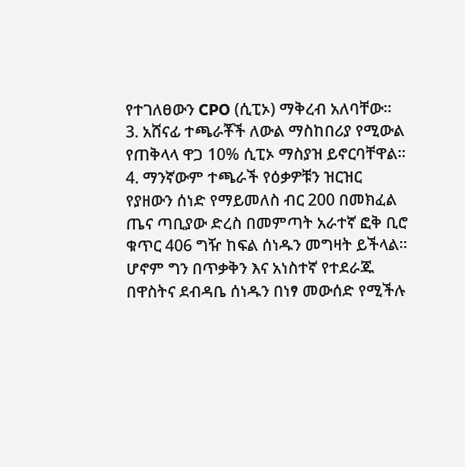የተገለፀውን CPO (ሲፒኦ) ማቅረብ አለባቸው።
3. አሸናፊ ተጫራቾች ለውል ማስከበሪያ የሚውል የጠቅላላ ዋጋ 10% ሲፒኦ ማስያዝ ይኖርባቸዋል።
4. ማንኛውም ተጫራች የዕቃዎቹን ዝርዝር የያዘውን ሰነድ የማይመለስ ብር 200 በመክፈል ጤና ጣቢያው ድረስ በመምጣት አራተኛ ፎቅ ቢሮ ቁጥር 406 ግዥ ከፍል ሰነዱን መግዛት ይችላል። ሆኖም ግን በጥቃቅን እና አነስተኛ የተደራጁ በዋስትና ደብዳቤ ሰነዱን በነፃ መውሰድ የሚችሉ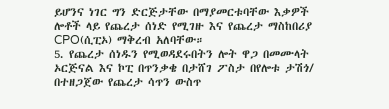ይሆንና ነገር ግን ድርጅታቸው በማያመርቱባቸው እቃዎች ሎቶች ላይ የጨረታ ሰነድ የሚገዙ እና የጨረታ ማስከበሪያ CPO(ሲፒኦ) ማቅረብ አለባቸው።
5. የጨረታ ሰነዱን የሚወዳደሩበትን ሎት ዋጋ በመሙላት ኦርጅናል እና ኮፒ በጥንቃቄ በታሸገ ፖስታ በየሎቱ ታሽጎ/ በተዘጋጀው የጨረታ ሳጥን ውስጥ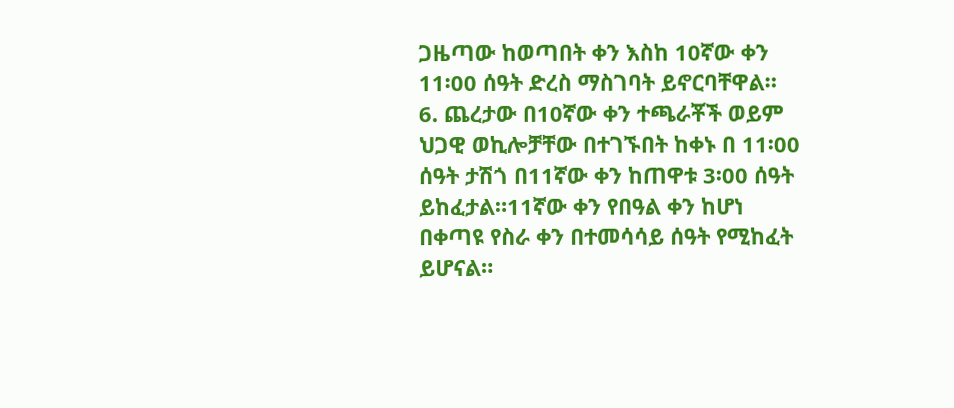ጋዜጣው ከወጣበት ቀን እስከ 10ኛው ቀን 11፡00 ሰዓት ድረስ ማስገባት ይኖርባቸዋል።
6. ጨረታው በ10ኛው ቀን ተጫራቾች ወይም ህጋዊ ወኪሎቻቸው በተገኙበት ከቀኑ በ 11፡00 ሰዓት ታሽጎ በ11ኛው ቀን ከጠዋቱ 3፡00 ሰዓት ይከፈታል።11ኛው ቀን የበዓል ቀን ከሆነ በቀጣዩ የስራ ቀን በተመሳሳይ ሰዓት የሚከፈት ይሆናል።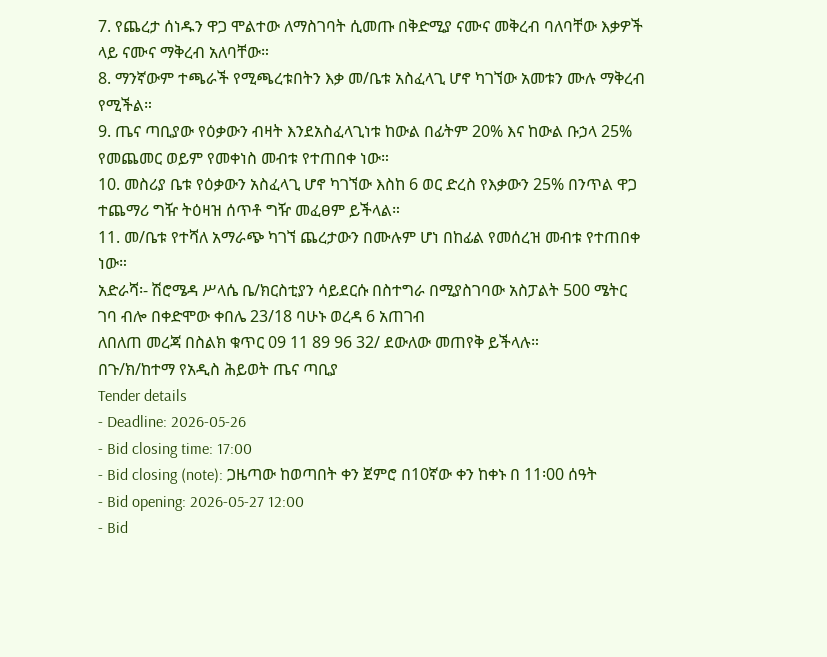7. የጨረታ ሰነዱን ዋጋ ሞልተው ለማስገባት ሲመጡ በቅድሚያ ናሙና መቅረብ ባለባቸው እቃዎች ላይ ናሙና ማቅረብ አለባቸው።
8. ማንኛውም ተጫራች የሚጫረቱበትን እቃ መ/ቤቱ አስፈላጊ ሆኖ ካገኘው አመቱን ሙሉ ማቅረብ የሚችል።
9. ጤና ጣቢያው የዕቃውን ብዛት እንደአስፈላጊነቱ ከውል በፊትም 20% እና ከውል ቡኃላ 25% የመጨመር ወይም የመቀነስ መብቱ የተጠበቀ ነው።
10. መስሪያ ቤቱ የዕቃውን አስፈላጊ ሆኖ ካገኘው እስከ 6 ወር ድረስ የእቃውን 25% በንጥል ዋጋ ተጨማሪ ግዥ ትዕዛዝ ሰጥቶ ግዥ መፈፀም ይችላል።
11. መ/ቤቱ የተሻለ አማራጭ ካገኘ ጨረታውን በሙሉም ሆነ በከፊል የመሰረዝ መብቱ የተጠበቀ ነው።
አድራሻ፡- ሽሮሜዳ ሥላሴ ቤ/ክርስቲያን ሳይደርሱ በስተግራ በሚያስገባው አስፓልት 500 ሜትር ገባ ብሎ በቀድሞው ቀበሌ 23/18 ባሁኑ ወረዳ 6 አጠገብ
ለበለጠ መረጃ በስልክ ቁጥር 09 11 89 96 32/ ደውለው መጠየቅ ይችላሉ።
በጉ/ክ/ከተማ የአዲስ ሕይወት ጤና ጣቢያ
Tender details
- Deadline: 2026-05-26
- Bid closing time: 17:00
- Bid closing (note): ጋዜጣው ከወጣበት ቀን ጀምሮ በ10ኛው ቀን ከቀኑ በ 11፡00 ሰዓት
- Bid opening: 2026-05-27 12:00
- Bid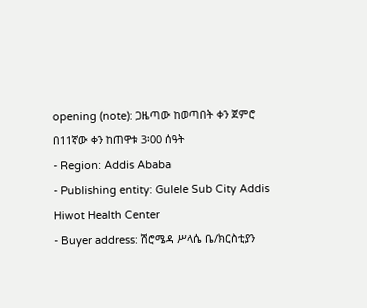opening (note): ጋዜጣው ከወጣበት ቀን ጀምሮ በ11ኛው ቀን ከጠዋቱ 3፡00 ሰዓት
- Region: Addis Ababa
- Publishing entity: Gulele Sub City Addis Hiwot Health Center
- Buyer address: ሽሮሜዳ ሥላሴ ቤ/ክርስቲያን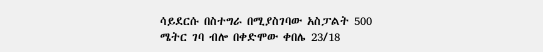ሳይደርሱ በስተግራ በሚያስገባው አስፓልት 500 ሜትር ገባ ብሎ በቀድሞው ቀበሌ 23/18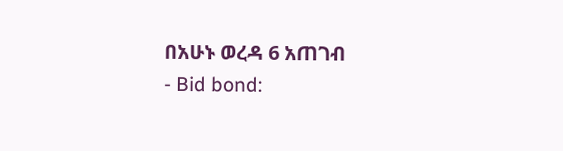በአሁኑ ወረዳ 6 አጠገብ
- Bid bond: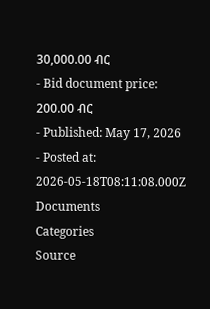30,000.00 ብር
- Bid document price: 200.00 ብር
- Published: May 17, 2026
- Posted at: 2026-05-18T08:11:08.000Z
Documents
Categories
Source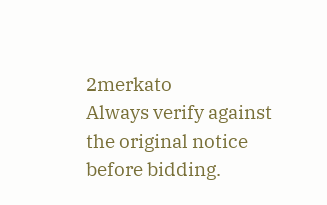2merkato
Always verify against the original notice before bidding.